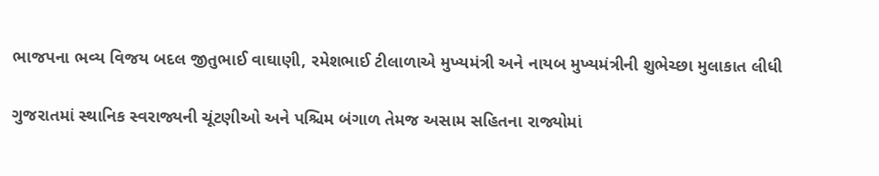ભાજપના ભવ્ય વિજય બદલ જીતુભાઈ વાઘાણી, રમેશભાઈ ટીલાળાએ મુખ્યમંત્રી અને નાયબ મુખ્યમંત્રીની શુભેચ્છા મુલાકાત લીધી

ગુજરાતમાં સ્થાનિક સ્વરાજ્યની ચૂંટણીઓ અને પશ્ચિમ બંગાળ તેમજ અસામ સહિતના રાજ્યોમાં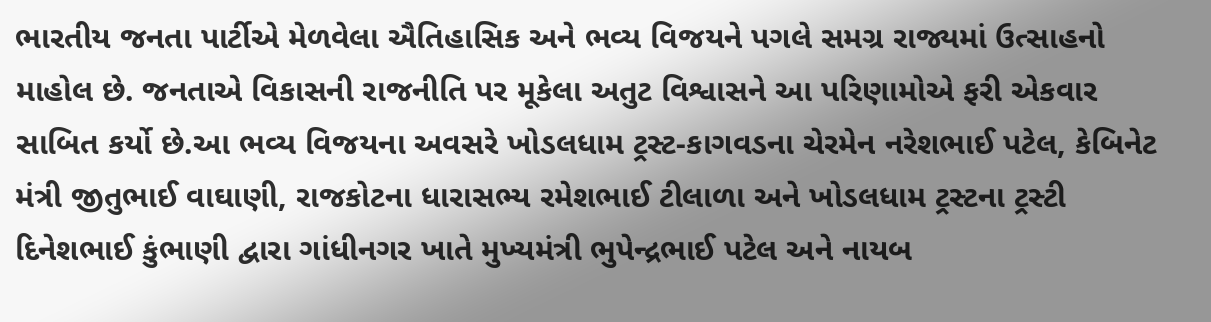ભારતીય જનતા પાર્ટીએ મેળવેલા ઐતિહાસિક અને ભવ્ય વિજયને પગલે સમગ્ર રાજ્યમાં ઉત્સાહનો માહોલ છે. જનતાએ વિકાસની રાજનીતિ પર મૂકેલા અતુટ વિશ્વાસને આ પરિણામોએ ફરી એકવાર સાબિત કર્યો છે.આ ભવ્ય વિજયના અવસરે ખોડલધામ ટ્રસ્ટ-કાગવડના ચેરમેન નરેશભાઈ પટેલ, કેબિનેટ મંત્રી જીતુભાઈ વાઘાણી, રાજકોટના ધારાસભ્ય રમેશભાઈ ટીલાળા અને ખોડલધામ ટ્રસ્ટના ટ્રસ્ટી દિનેશભાઈ કુંભાણી દ્વારા ગાંધીનગર ખાતે મુખ્યમંત્રી ભુપેન્દ્રભાઈ પટેલ અને નાયબ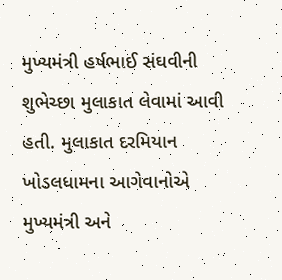મુખ્યમંત્રી હર્ષભાઈ સંઘવીની શુભેચ્છા મુલાકાત લેવામાં આવી હતી. મુલાકાત દરમિયાન ખોડલધામના આગેવાનોએ મુખ્યમંત્રી અને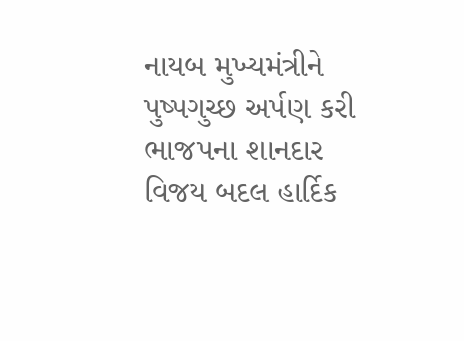નાયબ મુખ્યમંત્રીને પુષ્પગુચ્છ અર્પણ કરી ભાજપના શાનદાર વિજય બદલ હાર્દિક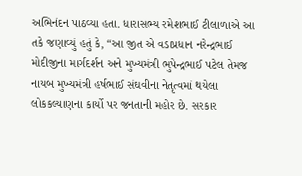અભિનંદન પાઠવ્યા હતા. ધારાસભ્ય રમેશભાઈ ટીલાળાએ આ તકે જણાવ્યું હતું કે, “આ જીત એ વડાપ્રધાન નરેન્દ્રભાઈ મોદીજીના માર્ગદર્શન અને મુખ્યમંત્રી ભુપેન્દ્રભાઈ પટેલ તેમજ નાયબ મુખ્યમંત્રી હર્ષભાઈ સંઘવીના નેતૃત્વમાં થયેલા લોકકલ્યાણના કાર્યો પર જનતાની મહોર છે. સરકાર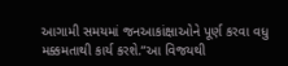આગામી સમયમાં જનઆકાંક્ષાઓને પૂર્ણ કરવા વધુ મક્કમતાથી કાર્ય કરશે.”આ વિજયથી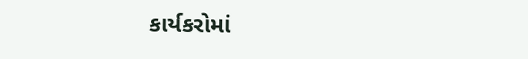કાર્યકરોમાં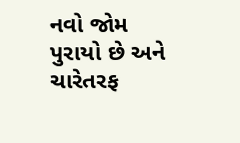નવો જોમ પુરાયો છે અને ચારેતરફ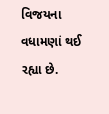વિજયના વધામણાં થઈ રહ્યા છે.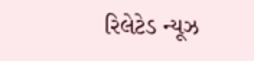રિલેટેડ ન્યૂઝ